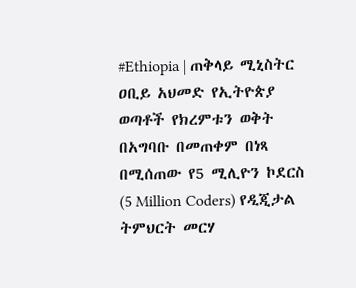#Ethiopia | ጠቅላይ ሚኒስትር ዐቢይ አህመድ የኢትዮጵያ ወጣቶች የክረምቱን ወቅት በአግባቡ በመጠቀም በነጻ በሚሰጠው የ5 ሚሊዮን ኮደርስ (5 Million Coders) የዲጂታል ትምህርት መርሃ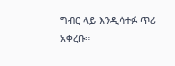ግብር ላይ እንዲሳተፉ ጥሪ አቀረቡ።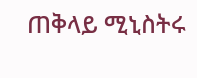ጠቅላይ ሚኒስትሩ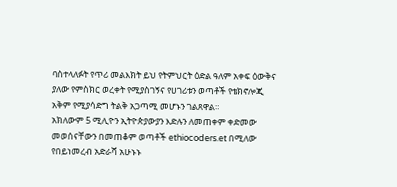ባስተላለፉት የጥሪ መልእክት ይህ የትምህርት ዕድል ዓለም አቀፍ ዕውቅና ያለው የምስክር ወረቀት የሚያስገኝና የሀገሪቱን ወጣቶች የቴክኖሎጂ አቅም የሚያሳድግ ትልቅ አጋጣሚ መሆኑን ገልጸዋል።
አክለውም 5 ሚሊዮን ኢትዮጵያውያን እድሉን ለመጠቀም ቀድመው መወሰናቸውን በመጠቆም ወጣቶች ethiocoders.et በሚለው የበይነመረብ አድራሻ አሁኑኑ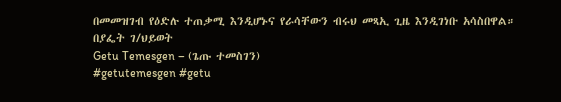በመመዝገብ የዕድሉ ተጠቃሚ እንዲሆኑና የራሳቸውን ብሩህ መጻኢ ጊዜ እንዲገነቡ አሳስበዋል።
በያፌት ገ/ህይወት
Getu Temesgen – (ጌጡ ተመስገን)
#getutemesgen #getu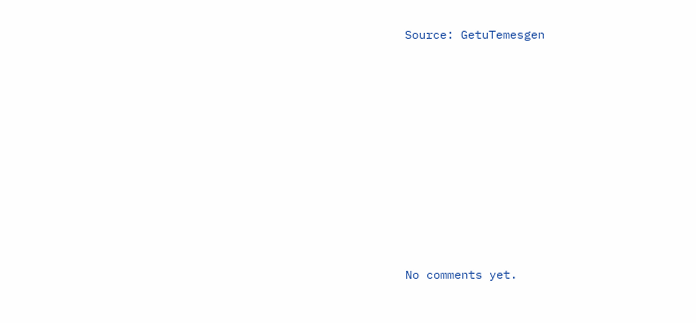Source: GetuTemesgen









No comments yet.